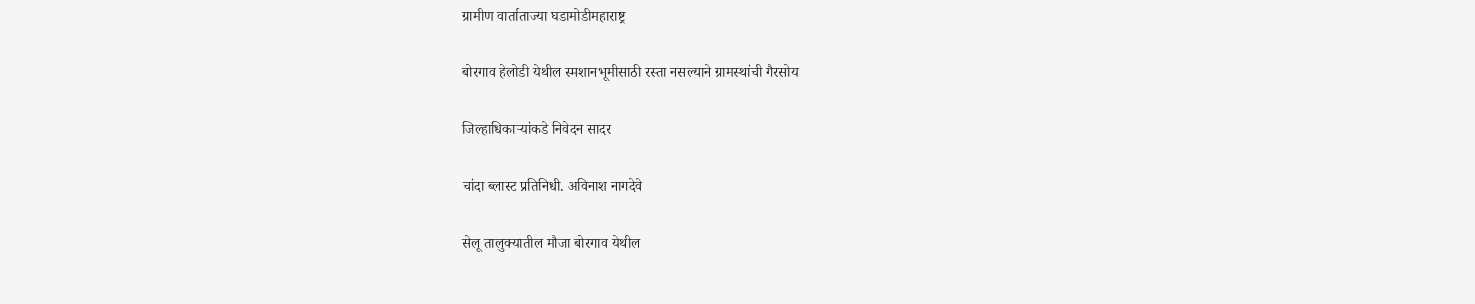ग्रामीण वार्ताताज्या घडामोडीमहाराष्ट्र

बोरगाव हेलोडी येथील स्मशानभूमीसाठी रस्ता नसल्याने ग्रामस्थांची गैरसोय

जिल्हाधिकाऱ्यांकडे निवेदन सादर

चांदा ब्लास्ट प्रतिनिधी. अविनाश नागदेवे

सेलू तालुक्यातील मौजा बोरगाव येथील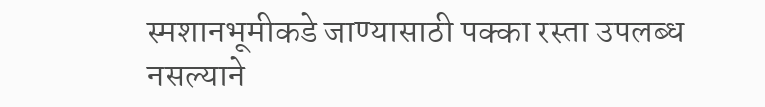स्मशानभूमीकडे जाण्यासाठी पक्का रस्ता उपलब्ध नसल्याने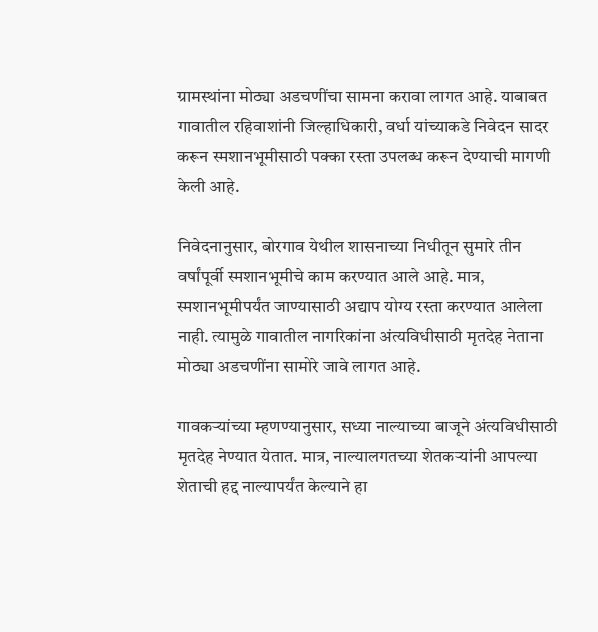ग्रामस्थांना मोठ्या अडचणींचा सामना करावा लागत आहे. याबाबत गावातील रहिवाशांनी जिल्हाधिकारी, वर्धा यांच्याकडे निवेदन सादर करून स्मशानभूमीसाठी पक्का रस्ता उपलब्ध करून देण्याची मागणी केली आहे.

निवेदनानुसार, बोरगाव येथील शासनाच्या निधीतून सुमारे तीन वर्षांपूर्वी स्मशानभूमीचे काम करण्यात आले आहे. मात्र, स्मशानभूमीपर्यंत जाण्यासाठी अद्याप योग्य रस्ता करण्यात आलेला नाही. त्यामुळे गावातील नागरिकांना अंत्यविधीसाठी मृतदेह नेताना मोठ्या अडचणींना सामोरे जावे लागत आहे.

गावकऱ्यांच्या म्हणण्यानुसार, सध्या नाल्याच्या बाजूने अंत्यविधीसाठी मृतदेह नेण्यात येतात. मात्र, नाल्यालगतच्या शेतकऱ्यांनी आपल्या शेताची हद्द नाल्यापर्यंत केल्याने हा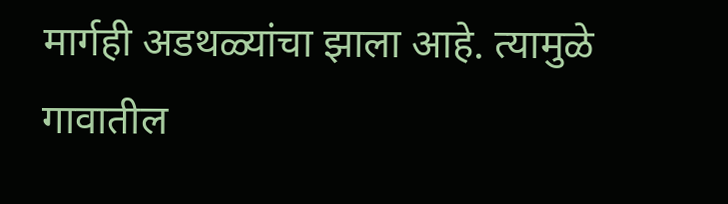मार्गही अडथळ्यांचा झाला आहे. त्यामुळे गावातील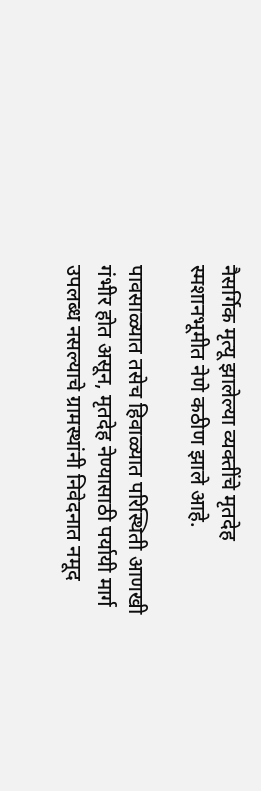नैसर्गिक मृत्यू झालेल्या व्यक्तींचे मृतदेह स्मशानभूमीत नेणे कठीण झाले आहे.

पावसाळ्यात तसेच हिवाळ्यात परिस्थिती आणखी गंभीर होत असून, मृतदेह नेण्यासाठी पर्यायी मार्ग उपलब्ध नसल्याचे ग्रामस्थांनी निवेदनात नमूद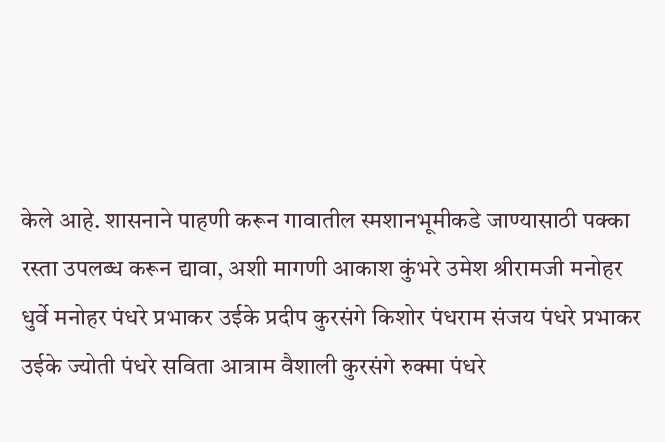केले आहे. शासनाने पाहणी करून गावातील स्मशानभूमीकडे जाण्यासाठी पक्का रस्ता उपलब्ध करून द्यावा, अशी मागणी आकाश कुंभरे उमेश श्रीरामजी मनोहर धुर्वे मनोहर पंधरे प्रभाकर उईके प्रदीप कुरसंगे किशोर पंधराम संजय पंधरे प्रभाकर उईके ज्योती पंधरे सविता आत्राम वैशाली कुरसंगे रुक्मा पंधरे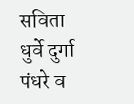सविता धुर्वे दुर्गा पंधरे व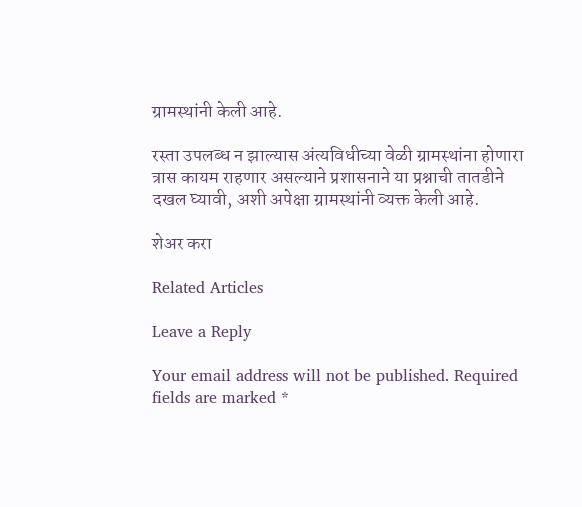ग्रामस्थांनी केली आहे.

रस्ता उपलब्ध न झाल्यास अंत्यविधीच्या वेळी ग्रामस्थांना होणारा त्रास कायम राहणार असल्याने प्रशासनाने या प्रश्नाची तातडीने दखल घ्यावी, अशी अपेक्षा ग्रामस्थांनी व्यक्त केली आहे.

शेअर करा

Related Articles

Leave a Reply

Your email address will not be published. Required fields are marked *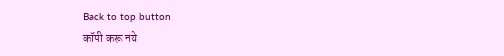Back to top button
कॉपी करू नये